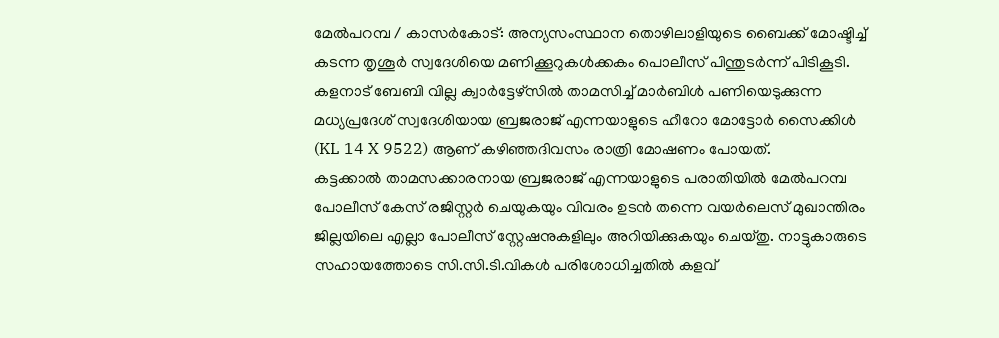മേൽപറമ്പ / കാസർകോട്: അന്യസംസ്ഥാന തൊഴിലാളിയുടെ ബൈക്ക് മോഷ്ടിച്ച് കടന്ന തൃശൂർ സ്വദേശിയെ മണിക്കൂറുകൾക്കകം പൊലീസ് പിന്തുടർന്ന് പിടികൂടി. കളനാട് ബേബി വില്ല ക്വാർട്ടേഴ്സിൽ താമസിച്ച് മാർബിൾ പണിയെടുക്കുന്ന മധ്യപ്രദേശ് സ്വദേശിയായ ബ്രജരാജ് എന്നയാളുടെ ഹീറോ മോട്ടോർ സൈക്കിൾ (KL 14 X 9522) ആണ് കഴിഞ്ഞദിവസം രാത്രി മോഷണം പോയത്.
കട്ടക്കാൽ താമസക്കാരനായ ബ്രജരാജ് എന്നയാളുടെ പരാതിയിൽ മേൽപറമ്പ പോലീസ് കേസ് രജിസ്റ്റർ ചെയുകയും വിവരം ഉടൻ തന്നെ വയർലെസ് മുഖാന്തിരം ജില്ലയിലെ എല്ലാ പോലീസ് സ്റ്റേഷനുകളിലും അറിയിക്കുകയും ചെയ്തു. നാട്ടുകാരുടെ സഹായത്തോടെ സി.സി.ടി.വികൾ പരിശോധിച്ചതിൽ കളവ്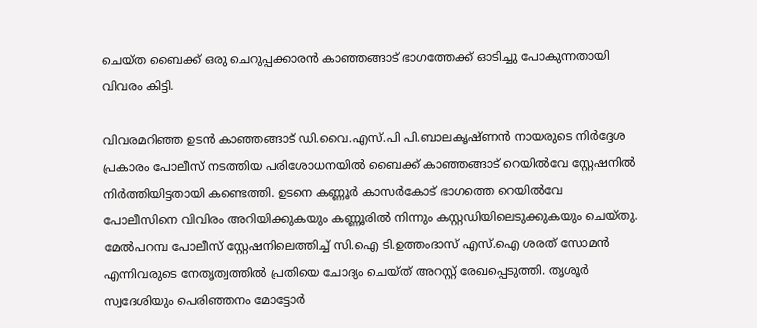ചെയ്ത ബൈക്ക് ഒരു ചെറുപ്പക്കാരൻ കാഞ്ഞങ്ങാട് ഭാഗത്തേക്ക് ഓടിച്ചു പോകുന്നതായി വിവരം കിട്ടി.

വിവരമറിഞ്ഞ ഉടൻ കാഞ്ഞങ്ങാട് ഡി.വൈ.എസ്.പി പി.ബാലകൃഷ്ണൻ നായരുടെ നിർദ്ദേശ പ്രകാരം പോലീസ് നടത്തിയ പരിശോധനയിൽ ബൈക്ക് കാഞ്ഞങ്ങാട് റെയിൽവേ സ്റ്റേഷനിൽ നിർത്തിയിട്ടതായി കണ്ടെത്തി. ഉടനെ കണ്ണൂർ കാസർകോട് ഭാഗത്തെ റെയിൽവേ പോലീസിനെ വിവിരം അറിയിക്കുകയും കണ്ണൂരിൽ നിന്നും കസ്റ്റഡിയിലെടുക്കുകയും ചെയ്തു.
മേൽപറമ്പ പോലീസ് സ്റ്റേഷനിലെത്തിച്ച് സി.ഐ ടി.ഉത്തംദാസ് എസ്.ഐ ശരത് സോമൻ എന്നിവരുടെ നേതൃത്വത്തിൽ പ്രതിയെ ചോദ്യം ചെയ്ത് അറസ്റ്റ് രേഖപ്പെടുത്തി. തൃശൂർ സ്വദേശിയും പെരിഞ്ഞനം മോട്ടോർ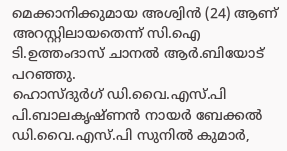മെക്കാനിക്കുമായ അശ്വിൻ (24) ആണ് അറസ്റ്റിലായതെന്ന് സി.ഐ ടി.ഉത്തംദാസ് ചാനൽ ആർ.ബിയോട് പറഞ്ഞു.
ഹൊസ്ദുർഗ് ഡി.വൈ.എസ്.പി പി.ബാലകൃഷ്ണൻ നായർ ബേക്കൽ ഡി.വൈ.എസ്.പി സുനിൽ കുമാർ,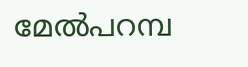മേൽപറമ്പ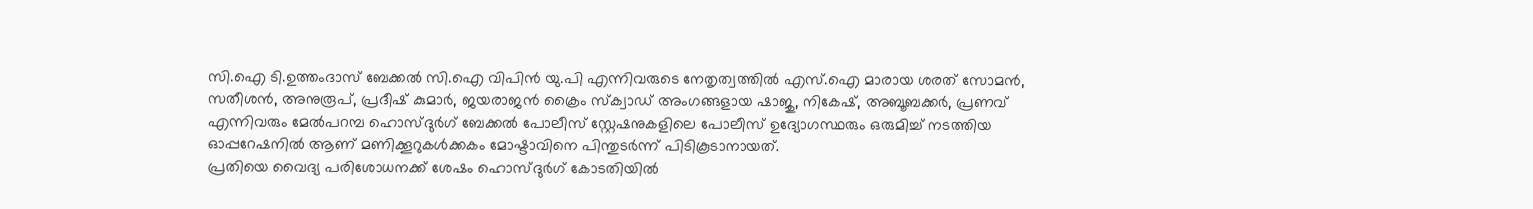സി.ഐ ടി.ഉത്തംദാസ് ബേക്കൽ സി.ഐ വിപിൻ യു.പി എന്നിവരുടെ നേതൃത്വത്തിൽ എസ്.ഐ മാരായ ശരത് സോമൻ, സതീശൻ, അനുരൂപ്, പ്രദീഷ് കുമാർ, ജയരാജൻ ക്രൈം സ്ക്വാഡ് അംഗങ്ങളായ ഷാജു, നികേഷ്, അബൂബക്കർ, പ്രണവ് എന്നിവരും മേൽപറമ്പ ഹൊസ്ദുർഗ് ബേക്കൽ പോലീസ് സ്റ്റേഷനുകളിലെ പോലീസ് ഉദ്യോഗസ്ഥരും ഒരുമിച്ച് നടത്തിയ ഓപ്പറേഷനിൽ ആണ് മണിക്കൂറുകൾക്കകം മോഷ്ടാവിനെ പിന്തുടർന്ന് പിടികൂടാനായത്.
പ്രതിയെ വൈദ്യ പരിശോധനക്ക് ശേഷം ഹൊസ്ദുർഗ് കോടതിയിൽ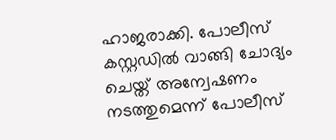ഹാജരാക്കി. പോലീസ് കസ്റ്റഡിൽ വാങ്ങി ചോദ്യം ചെയ്ത് അന്വേഷണം നടത്തുമെന്ന് പോലീസ്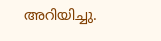അറിയിച്ചു.